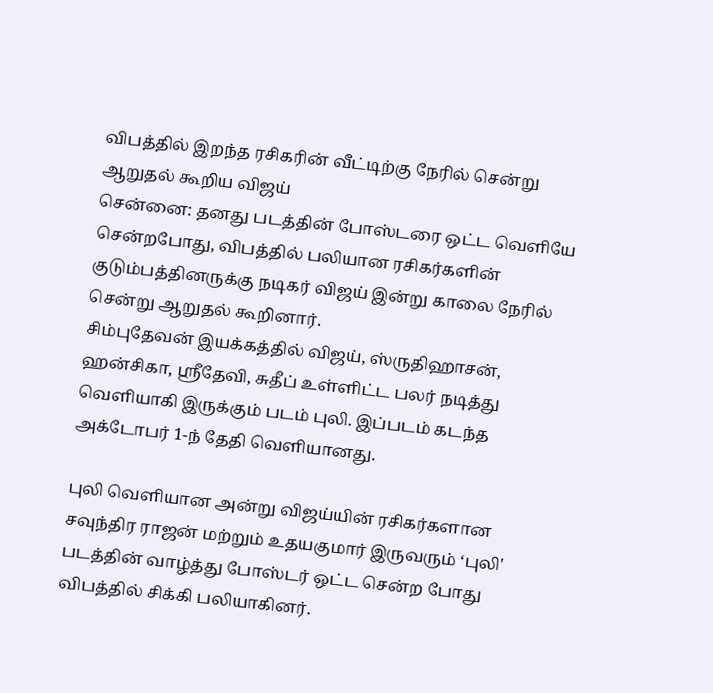விபத்தில் இறந்த ரசிகரின் வீட்டிற்கு நேரில் சென்று ஆறுதல் கூறிய விஜய்
சென்னை: தனது படத்தின் போஸ்டரை ஒட்ட வெளியே சென்றபோது, விபத்தில் பலியான ரசிகர்களின் குடும்பத்தினருக்கு நடிகர் விஜய் இன்று காலை நேரில் சென்று ஆறுதல் கூறினார்.
சிம்புதேவன் இயக்கத்தில் விஜய், ஸ்ருதிஹாசன், ஹன்சிகா, ஸ்ரீதேவி, சுதீப் உள்ளிட்ட பலர் நடித்து வெளியாகி இருக்கும் படம் புலி. இப்படம் கடந்த அக்டோபர் 1-ந் தேதி வெளியானது.

புலி வெளியான அன்று விஜய்யின் ரசிகர்களான சவுந்திர ராஜன் மற்றும் உதயகுமார் இருவரும் ‘புலி' படத்தின் வாழ்த்து போஸ்டர் ஒட்ட சென்ற போது விபத்தில் சிக்கி பலியாகினர்.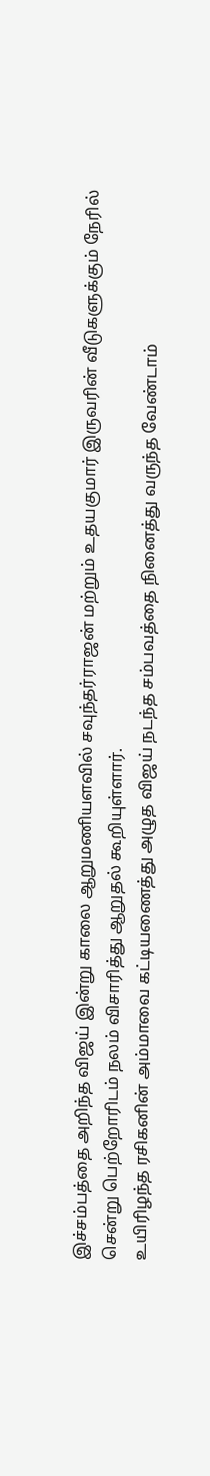இச்சம்பத்தை அறிந்த விஜய் இன்று காலை ஆறுமணியளவில் சவுந்தர்ராஜன் மற்றும் உதயகுமார் இருவரின் வீடுகளுக்கும் நேரில் சென்று பெற்றோரிடம் நலம் விசாரித்து ஆறுதல் கூறியுள்ளார்.
உயிரிழந்த ரசிகனின் அம்மாவை கட்டியணைத்து அழுத விஜய் நடந்த சம்பவத்தை நினைத்து வருந்த வேண்டாம்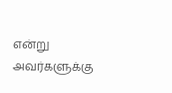என்று அவர்களுக்கு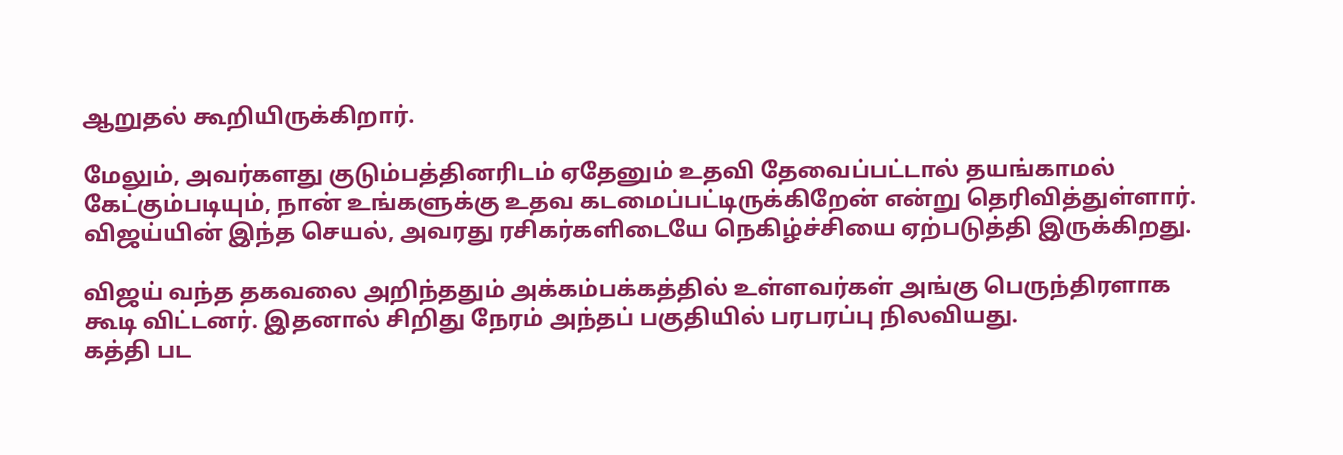ஆறுதல் கூறியிருக்கிறார்.

மேலும், அவர்களது குடும்பத்தினரிடம் ஏதேனும் உதவி தேவைப்பட்டால் தயங்காமல் கேட்கும்படியும், நான் உங்களுக்கு உதவ கடமைப்பட்டிருக்கிறேன் என்று தெரிவித்துள்ளார். விஜய்யின் இந்த செயல், அவரது ரசிகர்களிடையே நெகிழ்ச்சியை ஏற்படுத்தி இருக்கிறது.

விஜய் வந்த தகவலை அறிந்ததும் அக்கம்பக்கத்தில் உள்ளவர்கள் அங்கு பெருந்திரளாக கூடி விட்டனர். இதனால் சிறிது நேரம் அந்தப் பகுதியில் பரபரப்பு நிலவியது.
கத்தி பட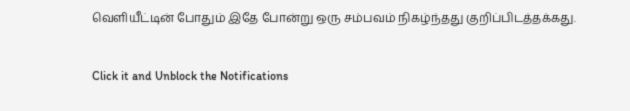வெளியீட்டின் போதும் இதே போன்று ஒரு சம்பவம் நிகழ்ந்தது குறிப்பிடத்தக்கது.


Click it and Unblock the Notifications